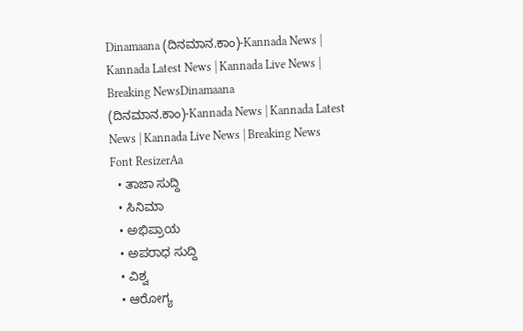Dinamaana (ದಿನಮಾನ.ಕಾಂ)-Kannada News | Kannada Latest News | Kannada Live News | Breaking NewsDinamaana (ದಿನಮಾನ.ಕಾಂ)-Kannada News | Kannada Latest News | Kannada Live News | Breaking News
Font ResizerAa
  • ತಾಜಾ ಸುದ್ದಿ
  • ಸಿನಿಮಾ
  • ಅಭಿಪ್ರಾಯ
  • ಅಪರಾಧ ಸುದ್ದಿ
  • ವಿಶ್ವ
  • ಆರೋಗ್ಯ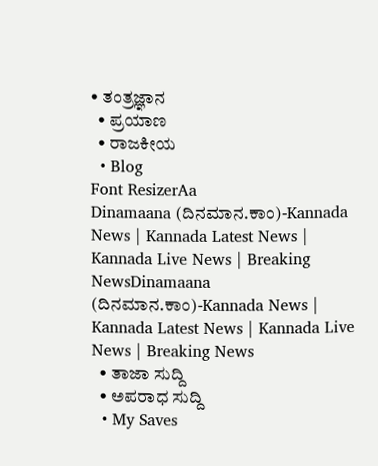• ತಂತ್ರಜ್ಞಾನ
  • ಪ್ರಯಾಣ
  • ರಾಜಕೀಯ
  • Blog
Font ResizerAa
Dinamaana (ದಿನಮಾನ.ಕಾಂ)-Kannada News | Kannada Latest News | Kannada Live News | Breaking NewsDinamaana (ದಿನಮಾನ.ಕಾಂ)-Kannada News | Kannada Latest News | Kannada Live News | Breaking News
  • ತಾಜಾ ಸುದ್ದಿ
  • ಅಪರಾಧ ಸುದ್ದಿ
  • My Saves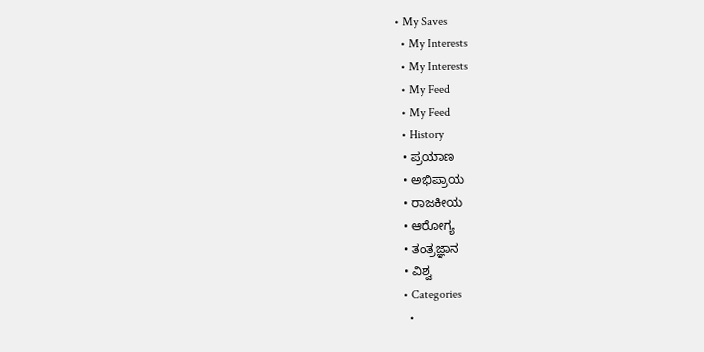• My Saves
  • My Interests
  • My Interests
  • My Feed
  • My Feed
  • History
  • ಪ್ರಯಾಣ
  • ಅಭಿಪ್ರಾಯ
  • ರಾಜಕೀಯ
  • ಆರೋಗ್ಯ
  • ತಂತ್ರಜ್ಞಾನ
  • ವಿಶ್ವ
  • Categories
    •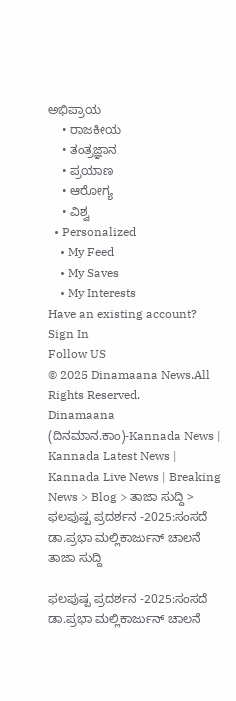ಅಭಿಪ್ರಾಯ
    • ರಾಜಕೀಯ
    • ತಂತ್ರಜ್ಞಾನ
    • ಪ್ರಯಾಣ
    • ಆರೋಗ್ಯ
    • ವಿಶ್ವ
  • Personalized
    • My Feed
    • My Saves
    • My Interests
Have an existing account? Sign In
Follow US
© 2025 Dinamaana News.All Rights Reserved.
Dinamaana (ದಿನಮಾನ.ಕಾಂ)-Kannada News | Kannada Latest News | Kannada Live News | Breaking News > Blog > ತಾಜಾ ಸುದ್ದಿ > ಫಲಪುಷ್ಪ ಪ್ರದರ್ಶನ -2025:ಸಂಸದೆ ಡಾ.ಪ್ರಭಾ ಮಲ್ಲಿಕಾರ್ಜುನ್ ಚಾಲನೆ
ತಾಜಾ ಸುದ್ದಿ

ಫಲಪುಷ್ಪ ಪ್ರದರ್ಶನ -2025:ಸಂಸದೆ ಡಾ.ಪ್ರಭಾ ಮಲ್ಲಿಕಾರ್ಜುನ್ ಚಾಲನೆ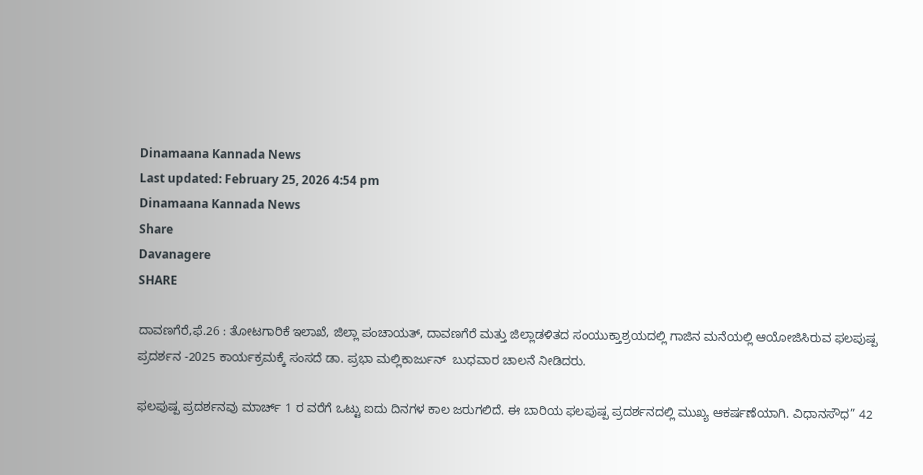Dinamaana Kannada News
Last updated: February 25, 2026 4:54 pm
Dinamaana Kannada News
Share
Davanagere
SHARE

ದಾವಣಗೆರೆ,ಫೆ.26 : ತೋಟಗಾರಿಕೆ ಇಲಾಖೆ, ಜಿಲ್ಲಾ ಪಂಚಾಯತ್, ದಾವಣಗೆರೆ ಮತ್ತು ಜಿಲ್ಲಾಡಳಿತದ ಸಂಯುಕ್ತಾಶ್ರಯದಲ್ಲಿ ಗಾಜಿನ ಮನೆಯಲ್ಲಿ ಆಯೋಜಿಸಿರುವ ಫಲಪುಷ್ಪ ಪ್ರದರ್ಶನ -2025 ಕಾರ್ಯಕ್ರಮಕ್ಕೆ ಸಂಸದೆ ಡಾ. ಪ್ರಭಾ ಮಲ್ಲಿಕಾರ್ಜುನ್  ಬುಧವಾರ ಚಾಲನೆ ನೀಡಿದರು.

ಫಲಪುಷ್ಪ ಪ್ರದರ್ಶನವು ಮಾರ್ಚ್ 1 ರ ವರೆಗೆ ಒಟ್ಟು ಐದು ದಿನಗಳ ಕಾಲ ಜರುಗಲಿದೆ. ಈ ಬಾರಿಯ ಫಲಪುಷ್ಪ ಪ್ರದರ್ಶನದಲ್ಲಿ ಮುಖ್ಯ ಆಕರ್ಷಣೆಯಾಗಿ. ವಿಧಾನಸೌಧ” 42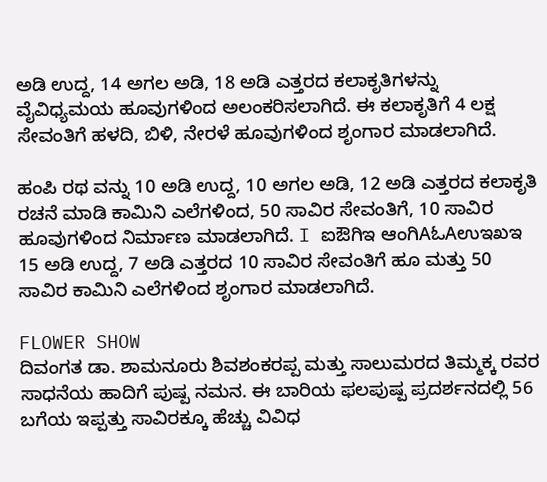ಅಡಿ ಉದ್ದ, 14 ಅಗಲ ಅಡಿ, 18 ಅಡಿ ಎತ್ತರದ ಕಲಾಕೃತಿಗಳನ್ನು ವೈವಿಧ್ಯಮಯ ಹೂವುಗಳಿಂದ ಅಲಂಕರಿಸಲಾಗಿದೆ. ಈ ಕಲಾಕೃತಿಗೆ 4 ಲಕ್ಷ ಸೇವಂತಿಗೆ ಹಳದಿ, ಬಿಳಿ, ನೇರಳೆ ಹೂವುಗಳಿಂದ ಶೃಂಗಾರ ಮಾಡಲಾಗಿದೆ.

ಹಂಪಿ ರಥ ವನ್ನು 10 ಅಡಿ ಉದ್ದ, 10 ಅಗಲ ಅಡಿ, 12 ಅಡಿ ಎತ್ತರದ ಕಲಾಕೃತಿ ರಚನೆ ಮಾಡಿ ಕಾಮಿನಿ ಎಲೆಗಳಿಂದ, 50 ಸಾವಿರ ಸೇವಂತಿಗೆ, 10 ಸಾವಿರ ಹೂವುಗಳಿಂದ ನಿರ್ಮಾಣ ಮಾಡಲಾಗಿದೆ. I ಐಔಗಿಇ ಆಂಗಿAಓAಉಇಖಇ 15 ಅಡಿ ಉದ್ದ, 7 ಅಡಿ ಎತ್ತರದ 10 ಸಾವಿರ ಸೇವಂತಿಗೆ ಹೂ ಮತ್ತು 50 ಸಾವಿರ ಕಾಮಿನಿ ಎಲೆಗಳಿಂದ ಶೃಂಗಾರ ಮಾಡಲಾಗಿದೆ.

FLOWER SHOW
ದಿವಂಗತ ಡಾ. ಶಾಮನೂರು ಶಿವಶಂಕರಪ್ಪ ಮತ್ತು ಸಾಲುಮರದ ತಿಮ್ಮಕ್ಕ ರವರ ಸಾಧನೆಯ ಹಾದಿಗೆ ಪುಷ್ಪ ನಮನ. ಈ ಬಾರಿಯ ಫಲಪುಷ್ಪ ಪ್ರದರ್ಶನದಲ್ಲಿ 56 ಬಗೆಯ ಇಪ್ಪತ್ತು ಸಾವಿರಕ್ಕೂ ಹೆಚ್ಚು ವಿವಿಧ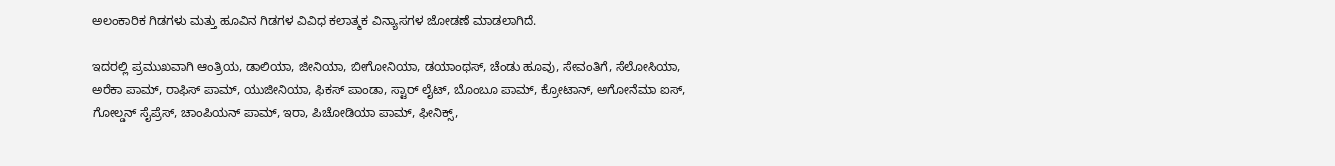ಅಲಂಕಾರಿಕ ಗಿಡಗಳು ಮತ್ತು ಹೂವಿನ ಗಿಡಗಳ ವಿವಿಧ ಕಲಾತ್ಮಕ ವಿನ್ಯಾಸಗಳ ಜೋಡಣೆ ಮಾಡಲಾಗಿದೆ.

ಇದರಲ್ಲಿ ಪ್ರಮುಖವಾಗಿ ಆಂತ್ರಿಯ, ಡಾಲಿಯಾ, ಜೀನಿಯಾ, ಬೀಗೋನಿಯಾ, ಡಯಾಂಥಸ್, ಚೆಂಡು ಹೂವು, ಸೇವಂತಿಗೆ, ಸೆಲೋಸಿಯಾ, ಅರೆಕಾ ಪಾಮ್, ರಾಫಿಸ್ ಪಾಮ್, ಯುಜೀನಿಯಾ, ಫಿಕಸ್ ಪಾಂಡಾ, ಸ್ಟಾರ್ ಲೈಟ್, ಬೊಂಬೂ ಪಾಮ್, ಕ್ರೋಟಾನ್, ಅಗೋನೆಮಾ ಐಸ್, ಗೋಲ್ಡನ್ ಸೈಪ್ರೆಸ್, ಚಾಂಪಿಯನ್ ಪಾಮ್, ಇರಾ, ಪಿಚೋಡಿಯಾ ಪಾಮ್, ಫೀನಿಕ್ಸ್,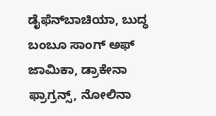ಡೈಫೆನ್‌ಬಾಚಿಯಾ, ಬುದ್ಧ ಬಂಬೂ ಸಾಂಗ್ ಅಫ್ ಜಾಮಿಕಾ, ಡ್ರಾಕೇನಾ ಫ್ರಾಗ್ರನ್ಸ್, ನೋಲಿನಾ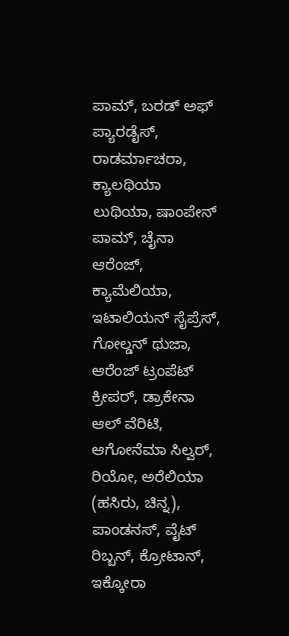ಪಾಮ್, ಬರಡ್ ಅಫ್ ಪ್ಯಾರಡೈಸ್, ರಾಡರ್ಮಾಚರಾ, ಕ್ಯಾಲಥಿಯಾ ಲುಥಿಯಾ, ಷಾಂಪೇನ್ ಪಾಮ್, ಚೈನಾ ಆರೆಂಜ್, ಕ್ಯಾಮೆಲಿಯಾ, ಇಟಾಲಿಯನ್ ಸೈಪ್ರೆಸ್, ಗೋಲ್ಡನ್ ಥುಜಾ, ಆರೆಂಜ್ ಟ್ರಂಪೆಟ್ ಕ್ರೀಪರ್, ಡ್ರಾಕೇನಾ ಆಲ್ ವೆರಿಟಿ, ಆಗೋನೆಮಾ ಸಿಲ್ವರ್, ರಿಯೋ, ಅರೆಲಿಯಾ (ಹಸಿರು, ಚಿನ್ನ), ಪಾಂಡನಸ್, ವೈಟ್ ರಿಬ್ಬನ್, ಕ್ರೋಟಾನ್, ಇಕ್ಕೋರಾ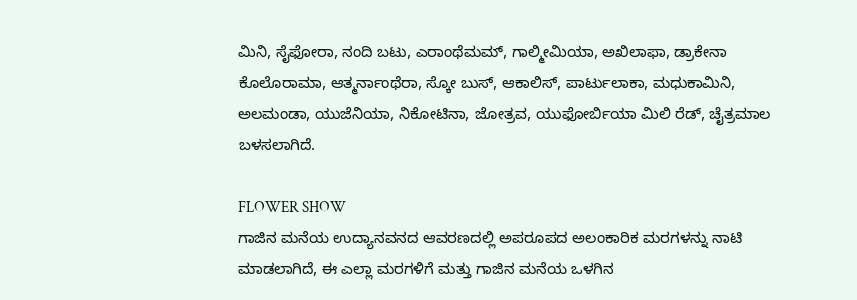ಮಿನಿ, ಸೈಫೋರಾ, ನಂದಿ ಬಟು, ಎರಾಂಥೆಮಮ್, ಗಾಲ್ಮೀಮಿಯಾ, ಅಖಿಲಾಫಾ, ಡ್ರಾಕೇನಾ ಕೊಲೊರಾಮಾ, ಆತ್ಮರ್ನಾಂಥೆರಾ, ಸ್ಕೋ ಬುಸ್, ಆಕಾಲಿಸ್, ಪಾರ್ಟುಲಾಕಾ, ಮಧುಕಾಮಿನಿ, ಅಲಮಂಡಾ, ಯುಜೆನಿಯಾ, ನಿಕೋಟಿನಾ, ಜೋತ್ರವ, ಯುಫೋರ್ಬಿಯಾ ಮಿಲಿ ರೆಡ್, ಚೈತ್ರಮಾಲ ಬಳಸಲಾಗಿದೆ.

FLOWER SHOW
ಗಾಜಿನ ಮನೆಯ ಉದ್ಯಾನವನದ ಆವರಣದಲ್ಲಿ ಅಪರೂಪದ ಅಲಂಕಾರಿಕ ಮರಗಳನ್ನು ನಾಟಿ ಮಾಡಲಾಗಿದೆ, ಈ ಎಲ್ಲಾ ಮರಗಳಿಗೆ ಮತ್ತು ಗಾಜಿನ ಮನೆಯ ಒಳಗಿನ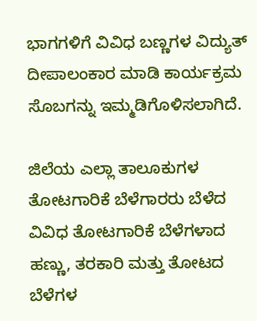ಭಾಗಗಳಿಗೆ ವಿವಿಧ ಬಣ್ಣಗಳ ವಿದ್ಯುತ್ ದೀಪಾಲಂಕಾರ ಮಾಡಿ ಕಾರ್ಯಕ್ರಮ ಸೊಬಗನ್ನು ಇಮ್ಮಡಿಗೊಳಿಸಲಾಗಿದೆ.

ಜಿಲೆಯ ಎಲ್ಲಾ ತಾಲೂಕುಗಳ ತೋಟಗಾರಿಕೆ ಬೆಳೆಗಾರರು ಬೆಳೆದ ವಿವಿಧ ತೋಟಗಾರಿಕೆ ಬೆಳೆಗಳಾದ ಹಣ್ಣು, ತರಕಾರಿ ಮತ್ತು ತೋಟದ ಬೆಳೆಗಳ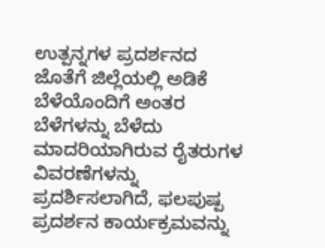ಉತ್ಪನ್ನಗಳ ಪ್ರದರ್ಶನದ ಜೊತೆಗೆ ಜಿಲ್ಲೆಯಲ್ಲಿ ಅಡಿಕೆ ಬೆಳೆಯೊಂದಿಗೆ ಅಂತರ ಬೆಳೆಗಳನ್ನು ಬೆಳೆದು ಮಾದರಿಯಾಗಿರುವ ರೈತರುಗಳ ವಿವರಣೆಗಳನ್ನು ಪ್ರದರ್ಶಿಸಲಾಗಿದೆ, ಫಲಪುಷ್ಪ ಪ್ರದರ್ಶನ ಕಾರ್ಯಕ್ರಮವನ್ನು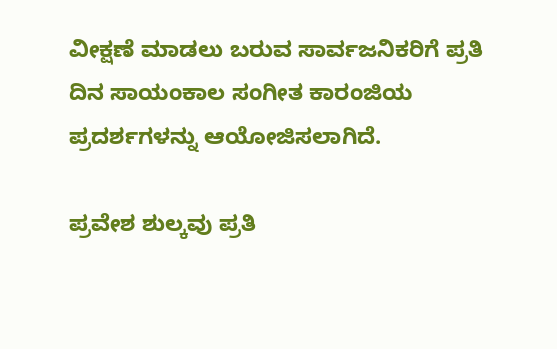ವೀಕ್ಷಣೆ ಮಾಡಲು ಬರುವ ಸಾರ್ವಜನಿಕರಿಗೆ ಪ್ರತಿ ದಿನ ಸಾಯಂಕಾಲ ಸಂಗೀತ ಕಾರಂಜಿಯ ಪ್ರದರ್ಶಗಳನ್ನು ಆಯೋಜಿಸಲಾಗಿದೆ.

ಪ್ರವೇಶ ಶುಲ್ಕವು ಪ್ರತಿ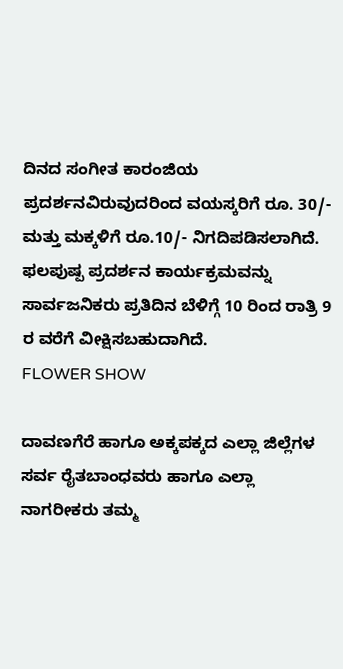ದಿನದ ಸಂಗೀತ ಕಾರಂಜಿಯ ಪ್ರದರ್ಶನವಿರುವುದರಿಂದ ವಯಸ್ಕರಿಗೆ ರೂ. 30/- ಮತ್ತು ಮಕ್ಕಳಿಗೆ ರೂ.10/- ನಿಗದಿಪಡಿಸಲಾಗಿದೆ. ಫಲಪುಷ್ಪ ಪ್ರದರ್ಶನ ಕಾರ್ಯಕ್ರಮವನ್ನು ಸಾರ್ವಜನಿಕರು ಪ್ರತಿದಿನ ಬೆಳಿಗ್ಗೆ 10 ರಿಂದ ರಾತ್ರಿ 9 ರ ವರೆಗೆ ವೀಕ್ಷಿಸಬಹುದಾಗಿದೆ.
FLOWER SHOW

ದಾವಣಗೆರೆ ಹಾಗೂ ಅಕ್ಕಪಕ್ಕದ ಎಲ್ಲಾ ಜಿಲ್ಲೆಗಳ ಸರ್ವ ರೈತಬಾಂಧವರು ಹಾಗೂ ಎಲ್ಲಾ ನಾಗರೀಕರು ತಮ್ಮ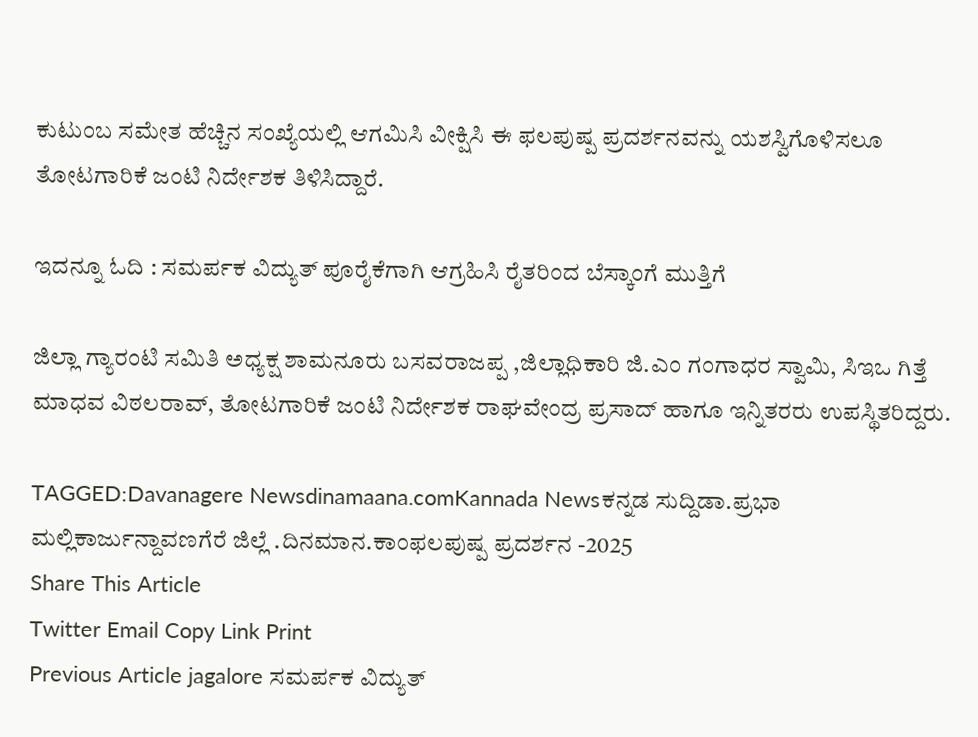ಕುಟುಂಬ ಸಮೇತ ಹೆಚ್ಚಿನ ಸಂಖ್ಯೆಯಲ್ಲಿ ಆಗಮಿಸಿ ವೀಕ್ಷಿಸಿ ಈ ಫಲಪುಷ್ಪ ಪ್ರದರ್ಶನವನ್ನು ಯಶಸ್ವಿಗೊಳಿಸಲೂ ತೋಟಗಾರಿಕೆ ಜಂಟಿ ನಿರ್ದೇಶಕ ತಿಳಿಸಿದ್ದಾರೆ.

ಇದನ್ನೂ ಓದಿ : ಸಮರ್ಪಕ ವಿದ್ಯುತ್ ಪೂರೈಕೆಗಾಗಿ ಆಗ್ರಹಿಸಿ ರೈತರಿಂದ ಬೆಸ್ಕಾಂಗೆ ಮುತ್ತಿಗೆ

ಜಿಲ್ಲಾ ಗ್ಯಾರಂಟಿ ಸಮಿತಿ ಅಧ್ಯಕ್ಷ ಶಾಮನೂರು ಬಸವರಾಜಪ್ಪ ,ಜಿಲ್ಲಾಧಿಕಾರಿ ಜಿ.ಎಂ ಗಂಗಾಧರ ಸ್ವಾಮಿ, ಸಿಇಒ ಗಿತ್ತೆ ಮಾಧವ ವಿಠಲರಾವ್, ತೋಟಗಾರಿಕೆ ಜಂಟಿ ನಿರ್ದೇಶಕ ರಾಘವೇಂದ್ರ ಪ್ರಸಾದ್ ಹಾಗೂ ಇನ್ನಿತರರು ಉಪಸ್ಥಿತರಿದ್ದರು.

TAGGED:Davanagere Newsdinamaana.comKannada Newsಕನ್ನಡ ಸುದ್ದಿಡಾ.ಪ್ರಭಾ ಮಲ್ಲಿಕಾರ್ಜುನ್ದಾವಣಗೆರೆ ಜಿಲ್ಲೆ .ದಿನಮಾನ.ಕಾಂಫಲಪುಷ್ಪ ಪ್ರದರ್ಶನ -2025
Share This Article
Twitter Email Copy Link Print
Previous Article jagalore ಸಮರ್ಪಕ ವಿದ್ಯುತ್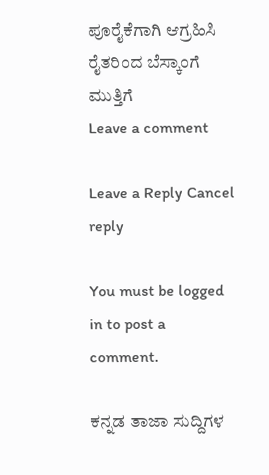ಪೂರೈಕೆಗಾಗಿ ಆಗ್ರಹಿಸಿ ರೈತರಿಂದ ಬೆಸ್ಕಾಂಗೆ ಮುತ್ತಿಗೆ
Leave a comment

Leave a Reply Cancel reply

You must be logged in to post a comment.

ಕನ್ನಡ ತಾಜಾ ಸುದ್ದಿಗಳ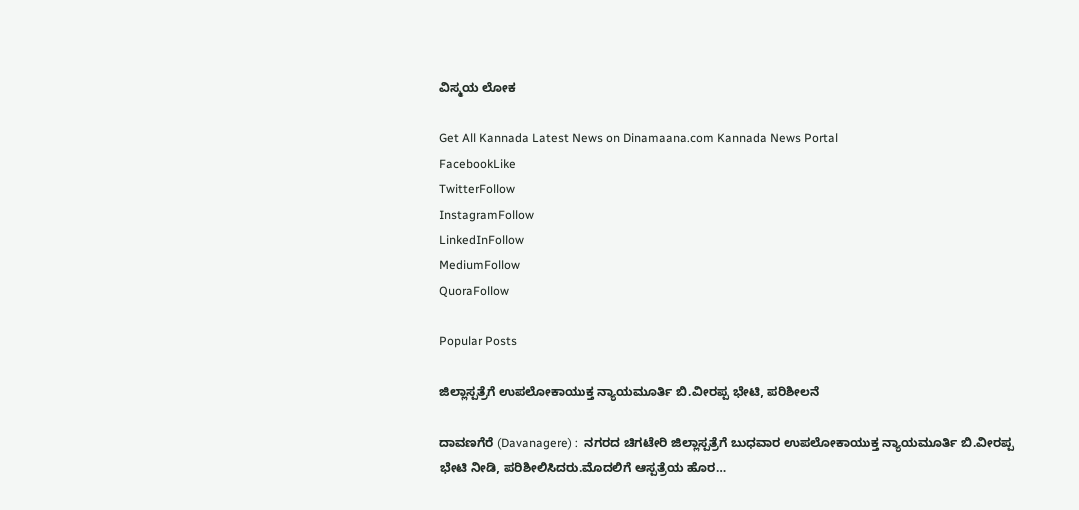ವಿಸ್ಮಯ ಲೋಕ

Get All Kannada Latest News on Dinamaana.com Kannada News Portal
FacebookLike
TwitterFollow
InstagramFollow
LinkedInFollow
MediumFollow
QuoraFollow

Popular Posts

ಜಿಲ್ಲಾಸ್ಪತ್ರೆಗೆ ಉಪಲೋಕಾಯುಕ್ತ ನ್ಯಾಯಮೂರ್ತಿ ಬಿ.ವೀರಪ್ಪ ಭೇಟಿ, ಪರಿಶೀಲನೆ

ದಾವಣಗೆರೆ (Davanagere) :  ನಗರದ ಚಿಗಟೇರಿ ಜಿಲ್ಲಾಸ್ಪತ್ರೆಗೆ ಬುಧವಾರ ಉಪಲೋಕಾಯುಕ್ತ ನ್ಯಾಯಮೂರ್ತಿ ಬಿ.ವೀರಪ್ಪ ಭೇಟಿ ನೀಡಿ, ಪರಿಶೀಲಿಸಿದರು.ಮೊದಲಿಗೆ ಆಸ್ಪತ್ರೆಯ ಹೊರ…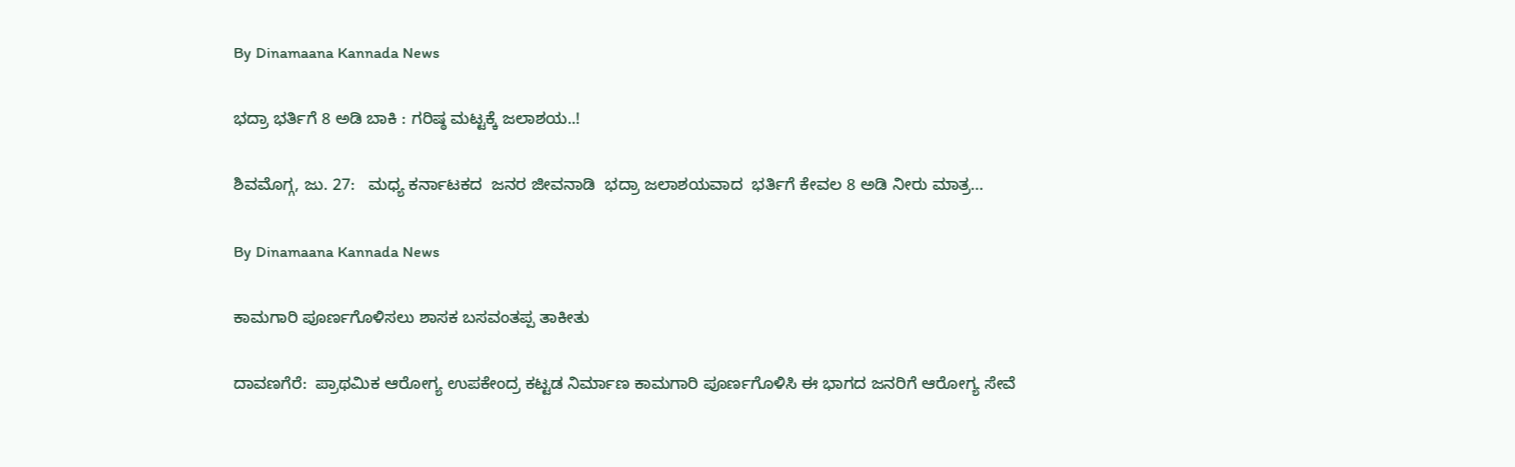By Dinamaana Kannada News

ಭದ್ರಾ ಭರ್ತಿಗೆ 8 ಅಡಿ ಬಾಕಿ : ಗರಿಷ್ಠ ಮಟ್ಟಕ್ಕೆ ಜಲಾಶಯ..!

ಶಿವಮೊಗ್ಗ, ಜು. 27:   ಮಧ್ಯ ಕರ್ನಾಟಕದ  ಜನರ ಜೀವನಾಡಿ  ಭದ್ರಾ ಜಲಾಶಯವಾದ  ಭರ್ತಿಗೆ ಕೇವಲ 8 ಅಡಿ ನೀರು ಮಾತ್ರ…

By Dinamaana Kannada News

ಕಾಮಗಾರಿ ಪೂರ್ಣಗೊಳಿಸಲು ಶಾಸಕ ಬಸವಂತಪ್ಪ ತಾಕೀತು

ದಾವಣಗೆರೆ:  ಪ್ರಾಥಮಿಕ ಆರೋಗ್ಯ ಉಪಕೇಂದ್ರ ಕಟ್ಟಡ ನಿರ್ಮಾಣ ಕಾಮಗಾರಿ ಪೂರ್ಣಗೊಳಿಸಿ ಈ ಭಾಗದ ಜನರಿಗೆ ಆರೋಗ್ಯ ಸೇವೆ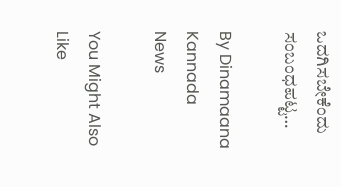ಒದಗಿಸಬೇಕೆಂದು ಸಂಬಂಧಪಟ್ಟ…

By Dinamaana Kannada News

You Might Also Like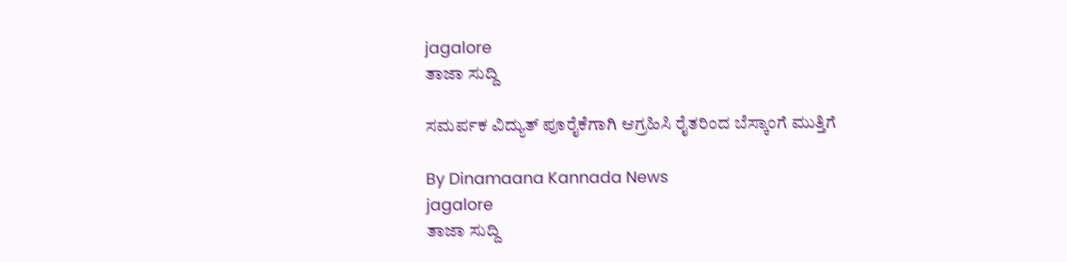jagalore
ತಾಜಾ ಸುದ್ದಿ

ಸಮರ್ಪಕ ವಿದ್ಯುತ್ ಪೂರೈಕೆಗಾಗಿ ಆಗ್ರಹಿಸಿ ರೈತರಿಂದ ಬೆಸ್ಕಾಂಗೆ ಮುತ್ತಿಗೆ

By Dinamaana Kannada News
jagalore
ತಾಜಾ ಸುದ್ದಿ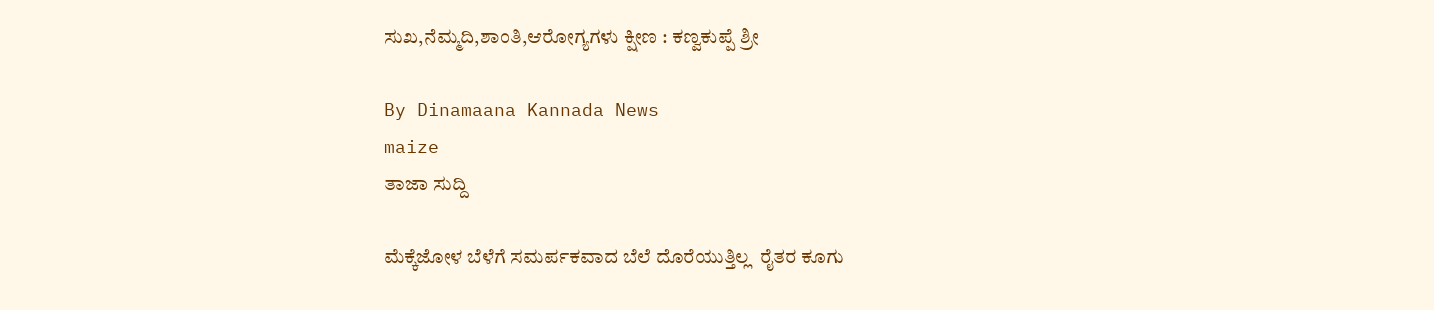ಸುಖ,ನೆಮ್ಮದಿ,ಶಾಂತಿ,ಆರೋಗ್ಯಗಳು ಕ್ಷೀಣ : ಕಣ್ವಕುಪ್ಪೆ ಶ್ರೀ

By Dinamaana Kannada News
maize
ತಾಜಾ ಸುದ್ದಿ

ಮೆಕ್ಕೆಜೋಳ ಬೆಳೆಗೆ ಸಮರ್ಪಕವಾದ ಬೆಲೆ ದೊರೆಯುತ್ತಿಲ್ಲ  ರೈತರ ಕೂಗು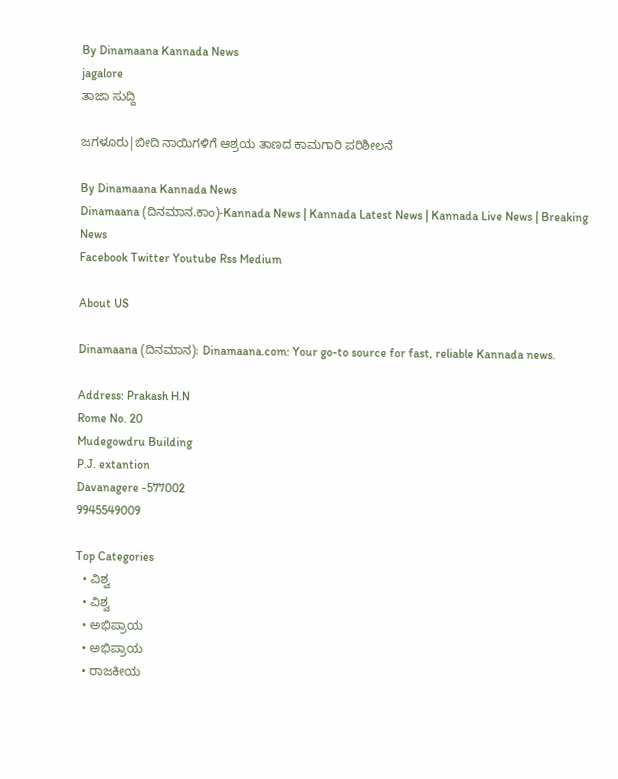By Dinamaana Kannada News
jagalore
ತಾಜಾ ಸುದ್ದಿ

ಜಗಳೂರು|ಬೀದಿ ನಾಯಿಗಳಿಗೆ ಆಶ್ರಯ ತಾಣದ ಕಾಮಗಾರಿ ಪರಿಶೀಲನೆ

By Dinamaana Kannada News
Dinamaana (ದಿನಮಾನ.ಕಾಂ)-Kannada News | Kannada Latest News | Kannada Live News | Breaking News
Facebook Twitter Youtube Rss Medium

About US

Dinamaana (ದಿನಮಾನ): Dinamaana.com: Your go-to source for fast, reliable Kannada news.

Address: Prakash H.N
Rome No. 20
Mudegowdru Building
P.J. extantion
Davanagere -577002
9945549009

Top Categories
  • ವಿಶ್ವ
  • ವಿಶ್ವ
  • ಅಭಿಪ್ರಾಯ
  • ಅಭಿಪ್ರಾಯ
  • ರಾಜಕೀಯ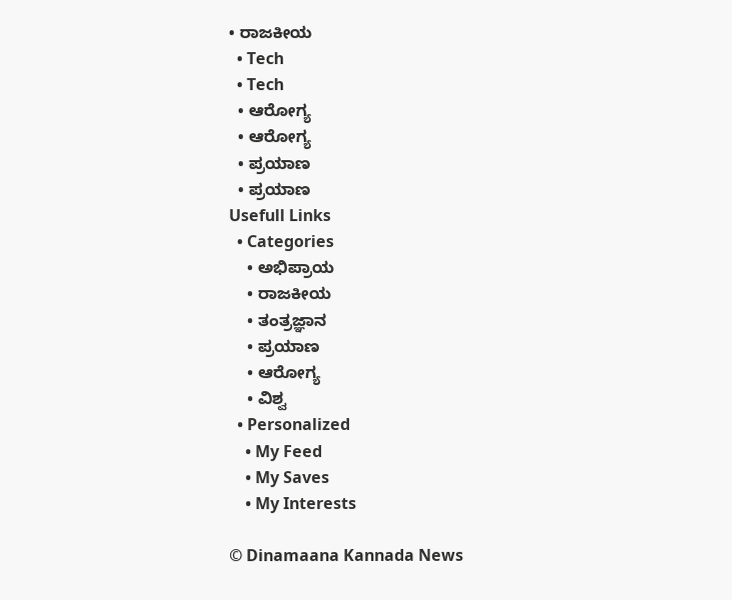• ರಾಜಕೀಯ
  • Tech
  • Tech
  • ಆರೋಗ್ಯ
  • ಆರೋಗ್ಯ
  • ಪ್ರಯಾಣ
  • ಪ್ರಯಾಣ
Usefull Links
  • Categories
    • ಅಭಿಪ್ರಾಯ
    • ರಾಜಕೀಯ
    • ತಂತ್ರಜ್ಞಾನ
    • ಪ್ರಯಾಣ
    • ಆರೋಗ್ಯ
    • ವಿಶ್ವ
  • Personalized
    • My Feed
    • My Saves
    • My Interests

© Dinamaana Kannada News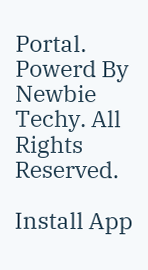Portal. Powerd By Newbie Techy. All Rights Reserved.

Install App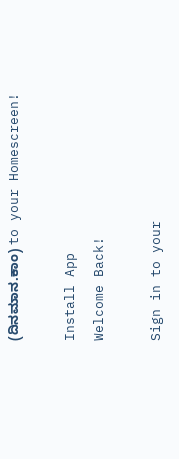(ದಿನಮಾನ.ಕಾಂ) to your Homescreen!

Install App
Welcome Back!

Sign in to your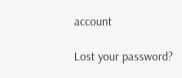account

Lost your password?